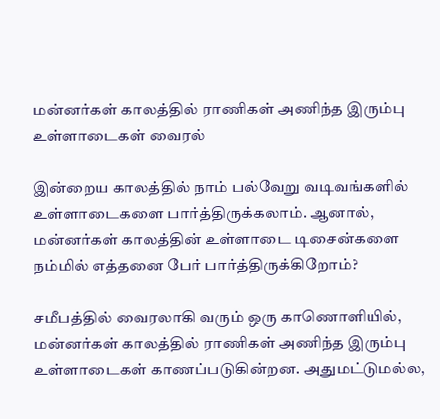மன்னர்கள் காலத்தில் ராணிகள் அணிந்த இரும்பு உள்ளாடைகள் வைரல்

இன்றைய காலத்தில் நாம் பல்வேறு வடிவங்களில் உள்ளாடைகளை பார்த்திருக்கலாம். ஆனால், மன்னர்கள் காலத்தின் உள்ளாடை டிசைன்களை நம்மில் எத்தனை பேர் பார்த்திருக்கிறோம்?

சமீபத்தில் வைரலாகி வரும் ஒரு காணொளியில், மன்னர்கள் காலத்தில் ராணிகள் அணிந்த இரும்பு உள்ளாடைகள் காணப்படுகின்றன. அதுமட்டுமல்ல,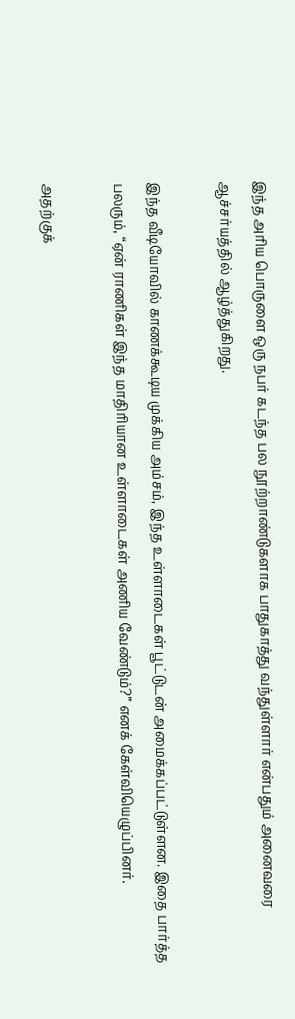இந்த அரிய பொருளை ஒரு நபர் கடந்த பல நூற்றாண்டுகளாக பாதுகாத்து வந்துள்ளார் என்பதும் அனைவரை ஆச்சர்யத்தில் ஆழ்த்துகிறது.

இந்த வீடியோவில் காணக்கூடிய முக்கிய அம்சம், இந்த உள்ளாடைகள் பூட்டுடன் அமைக்கப்பட்டுள்ளன. இதை பார்த்த பலரும், “ஏன் ராணிகள் இந்த மாதிரியான உள்ளாடைகள் அணிய வேண்டும்?” எனக் கேள்வியெழுப்பினர்.

அதற்குக்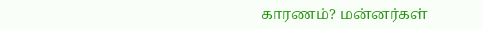காரணம்? மன்னர்கள்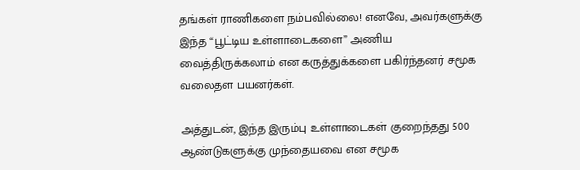தங்கள் ராணிகளை நம்பவில்லை! எனவே, அவர்களுக்கு இந்த “பூட்டிய உள்ளாடைகளை” அணிய வைத்திருக்கலாம் என கருத்துக்களை பகிர்ந்தனர் சமூக வலைதள பயனர்கள்.

அத்துடன், இந்த இரும்பு உள்ளாடைகள் குறைந்தது 500 ஆண்டுகளுக்கு முந்தையவை என சமூக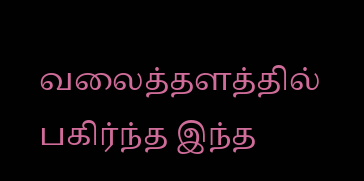வலைத்தளத்தில் பகிர்ந்த இந்த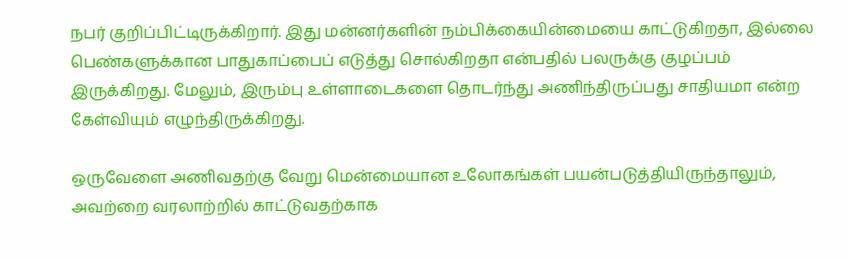நபர் குறிப்பிட்டிருக்கிறார். இது மன்னர்களின் நம்பிக்கையின்மையை காட்டுகிறதா, இல்லை பெண்களுக்கான பாதுகாப்பைப் எடுத்து சொல்கிறதா என்பதில் பலருக்கு குழப்பம் இருக்கிறது. மேலும், இரும்பு உள்ளாடைகளை தொடர்ந்து அணிந்திருப்பது சாதியமா என்ற கேள்வியும் எழுந்திருக்கிறது.

ஒருவேளை அணிவதற்கு வேறு மென்மையான உலோகங்கள் பயன்படுத்தியிருந்தாலும், அவற்றை வரலாற்றில் காட்டுவதற்காக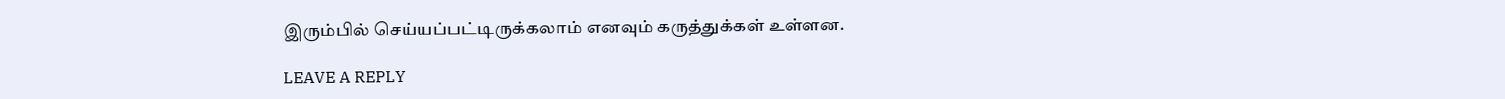இரும்பில் செய்யப்பட்டிருக்கலாம் எனவும் கருத்துக்கள் உள்ளன.

LEAVE A REPLY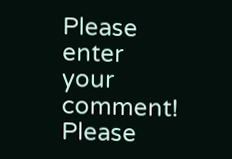Please enter your comment!
Please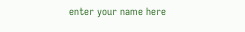enter your name here